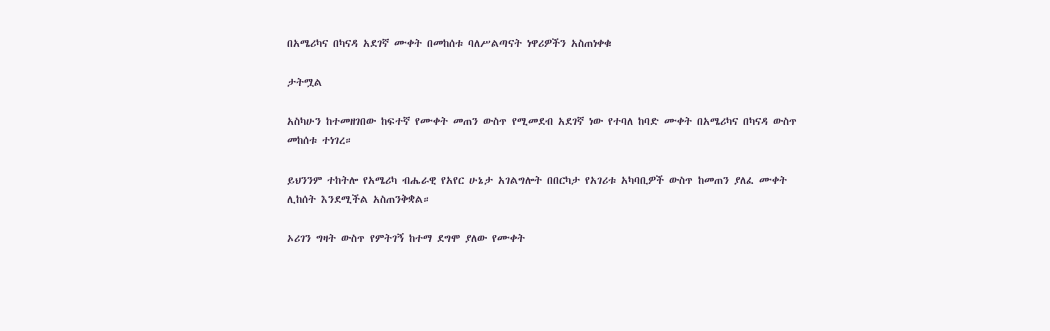በአሜሪካና በካናዳ አደገኛ ሙቀት በመከሰቱ ባለሥልጣናት ነዋሪዎችን አስጠነቀቁ

ታትሟል

አስካሁን ከተመዘገበው ከፍተኛ የሙቀት መጠን ውስጥ የሚመደብ አደገኛ ነው የተባለ ከባድ ሙቀት በአሜሪካና በካናዳ ውስጥ መከሰቱ ተነገረ።

ይህንንም ተከትሎ የአሜሪካ ብሔራዊ የአየር ሁኔታ አገልግሎት በበርካታ የአገሪቱ አካባቢዎች ውስጥ ከመጠን ያለፈ ሙቀት ሊከሰት እንደሚችል አስጠንቅቋል።

ኦሪገን ግዛት ውስጥ የምትገኝ ከተማ ደግሞ ያለው የሙቀት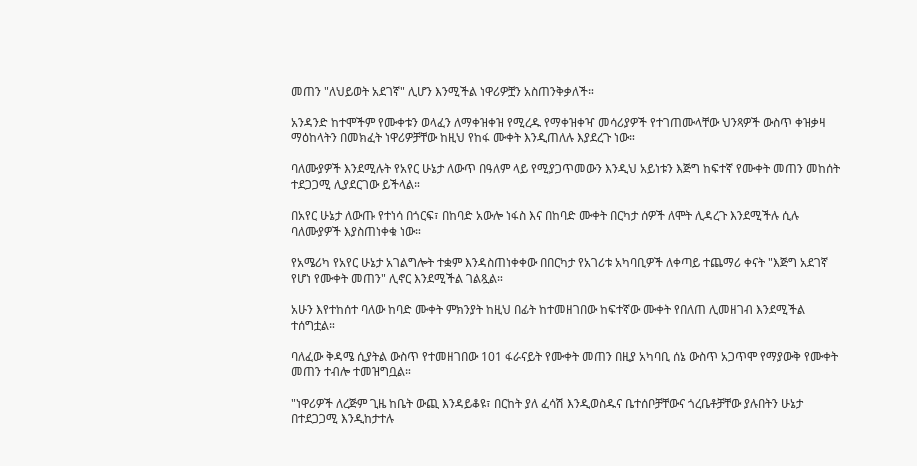መጠን "ለህይወት አደገኛ" ሊሆን እንሚችል ነዋሪዎቿን አስጠንቅቃለች።

አንዳንድ ከተሞችም የሙቀቱን ወላፈን ለማቀዝቀዝ የሚረዱ የማቀዝቀዣ መሳሪያዎች የተገጠሙላቸው ህንጻዎች ውስጥ ቀዝቃዛ ማዕከላትን በመክፈት ነዋሪዎቻቸው ከዚህ የከፋ ሙቀት እንዲጠለሉ እያደረጉ ነው።

ባለሙያዎች እንደሚሉት የአየር ሁኔታ ለውጥ በዓለም ላይ የሚያጋጥመውን እንዲህ አይነቱን እጅግ ከፍተኛ የሙቀት መጠን መከሰት ተደጋጋሚ ሊያደርገው ይችላል።

በአየር ሁኔታ ለውጡ የተነሳ በጎርፍ፣ በከባድ አውሎ ነፋስ እና በከባድ ሙቀት በርካታ ሰዎች ለሞት ሊዳረጉ እንደሚችሉ ሲሉ ባለሙያዎች እያስጠነቀቁ ነው።

የአሜሪካ የአየር ሁኔታ አገልግሎት ተቋም እንዳስጠነቀቀው በበርካታ የአገሪቱ አካባቢዎች ለቀጣይ ተጨማሪ ቀናት "እጅግ አደገኛ የሆነ የሙቀት መጠን" ሊኖር እንደሚችል ገልጿል።

አሁን እየተከሰተ ባለው ከባድ ሙቀት ምክንያት ከዚህ በፊት ከተመዘገበው ከፍተኛው ሙቀት የበለጠ ሊመዘገብ እንደሚችል ተሰግቷል።

ባለፈው ቅዳሜ ሲያትል ውስጥ የተመዘገበው 101 ፋራናይት የሙቀት መጠን በዚያ አካባቢ ሰኔ ውስጥ አጋጥሞ የማያውቅ የሙቀት መጠን ተብሎ ተመዝግቧል።

"ነዋሪዎች ለረጅም ጊዜ ከቤት ውጪ እንዳይቆዩ፣ በርከት ያለ ፈሳሽ እንዲወስዱና ቤተሰቦቻቸውና ጎረቤቶቻቸው ያሉበትን ሁኔታ በተደጋጋሚ እንዲከታተሉ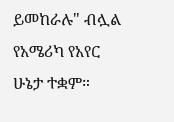ይመከራሉ" ብሏል የአሜሪካ የአየር ሁኔታ ተቋም።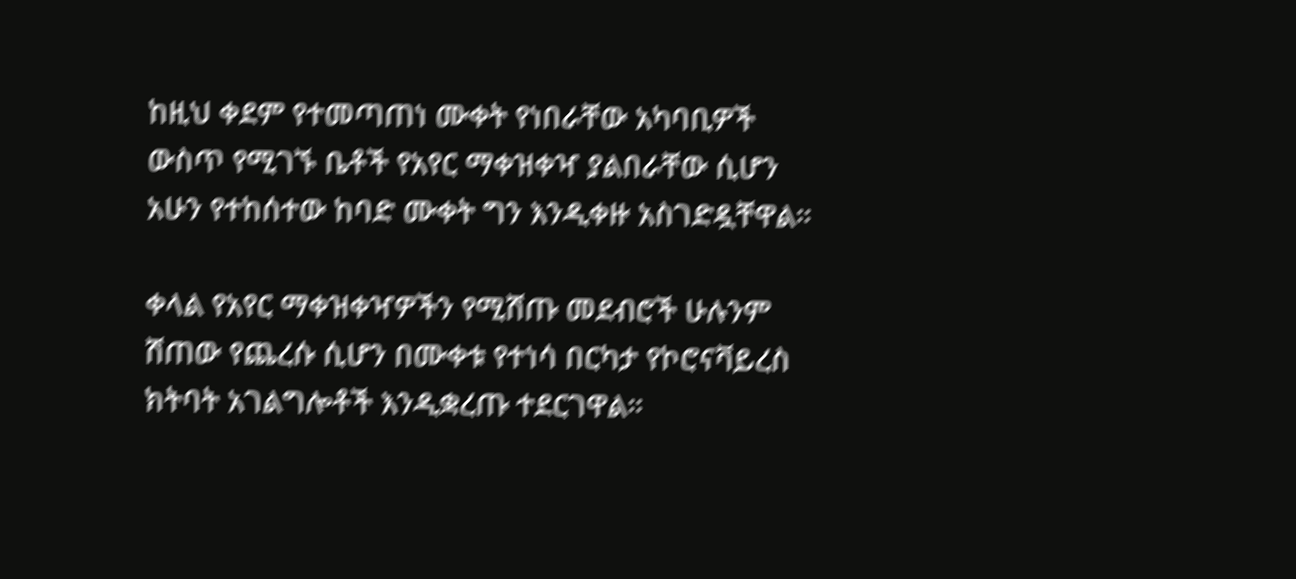ከዚህ ቀደም የተመጣጠነ ሙቀት የነበራቸው አካባቢዎች ውስጥ የሚገኙ ቤቶች የአየር ማቀዝቀዣ ያልበራቸው ሲሆን አሁን የተከሰተው ከባድ ሙቀት ግን እንዲቀዙ አስገድዷቸዋል።

ቀላል የአየር ማቀዝቀዣዎችን የሚሸጡ መደብሮች ሁሉንም ሸጠው የጨረሱ ሲሆን በሙቀቱ የተነሳ በርካታ የኮሮናቫይረስ ክትባት አገልግሎቶች እንዲቋረጡ ተደርገዋል።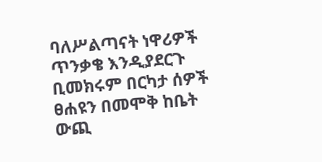ባለሥልጣናት ነዋሪዎች ጥንቃቄ እንዲያደርጉ ቢመክሩም በርካታ ሰዎች ፀሐዩን በመሞቅ ከቤት ውጪ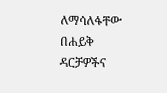ለማሳለፋቸው በሐይቅ ዳርቻዎችና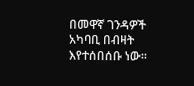በመዋኛ ገንዳዎች አካባቢ በብዛት እየተሰበሰቡ ነው።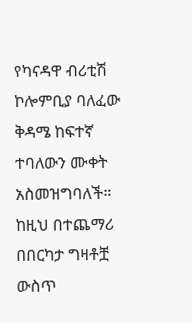የካናዳዋ ብሪቲሽ ኮሎምቢያ ባለፈው ቅዳሜ ከፍተኛ ተባለውን ሙቀት አስመዝግባለች። ከዚህ በተጨማሪ በበርካታ ግዛቶቿ ውስጥ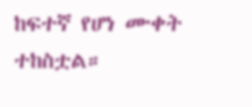ከፍተኛ የሆነ ሙቀት ተከስቷል።